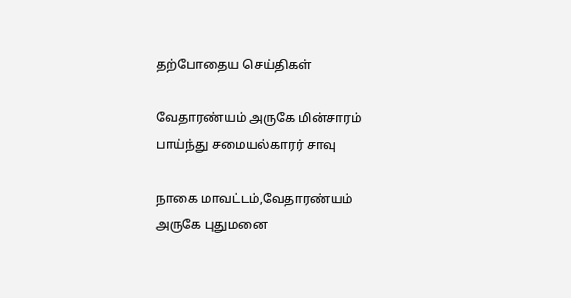தற்போதைய செய்திகள்

வேதாரண்யம் அருகே மின்சாரம் பாய்ந்து சமையல்காரர் சாவு

நாகை மாவட்டம்,வேதாரண்யம் அருகே புதுமனை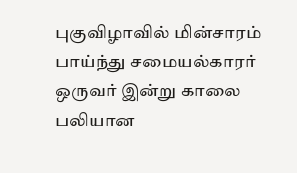புகுவிழாவில் மின்சாரம் பாய்ந்து சமையல்காரர் ஒருவர் இன்று காலை பலியான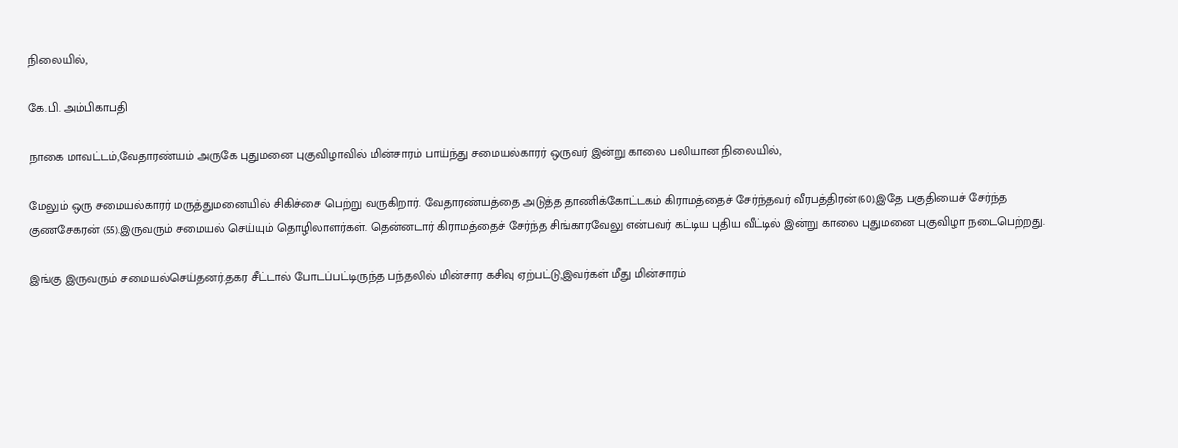நிலையில்,

கே.பி. அம்பிகாபதி

நாகை மாவட்டம்,வேதாரண்யம் அருகே புதுமனை புகுவிழாவில் மின்சாரம் பாய்ந்து சமையல்காரர் ஒருவர் இன்று காலை பலியான நிலையில்,

மேலும் ஒரு சமையல்காரர் மருத்துமனையில் சிகிச்சை பெற்று வருகிறார். வேதாரண்யத்தை அடுத்த தாணிக்கோட்டகம் கிராமத்தைச் சேர்ந்தவர் வீரபத்திரன்(60).இதே பகுதியைச் சேர்ந்த குணசேகரன் (55).இருவரும் சமையல் செய்யும் தொழிலாளர்கள். தென்னடார் கிராமத்தைச் சேர்ந்த சிங்காரவேலு என்பவர் கட்டிய புதிய வீட்டில் இன்று காலை புதுமனை புகுவிழா நடைபெற்றது.

இங்கு இருவரும் சமையல்செய்தனர்.தகர சீட்டால் போடப்பட்டிருந்த பந்தலில் மின்சார கசிவு ஏற்பட்டு,இவர்கள் மீது மின்சாரம்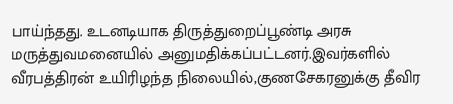பாய்ந்தது. உடனடியாக திருத்துறைப்பூண்டி அரசு மருத்துவமனையில் அனுமதிக்கப்பட்டனர்.இவர்களில் வீரபத்திரன் உயிரிழந்த நிலையில்,குணசேகரனுக்கு தீவிர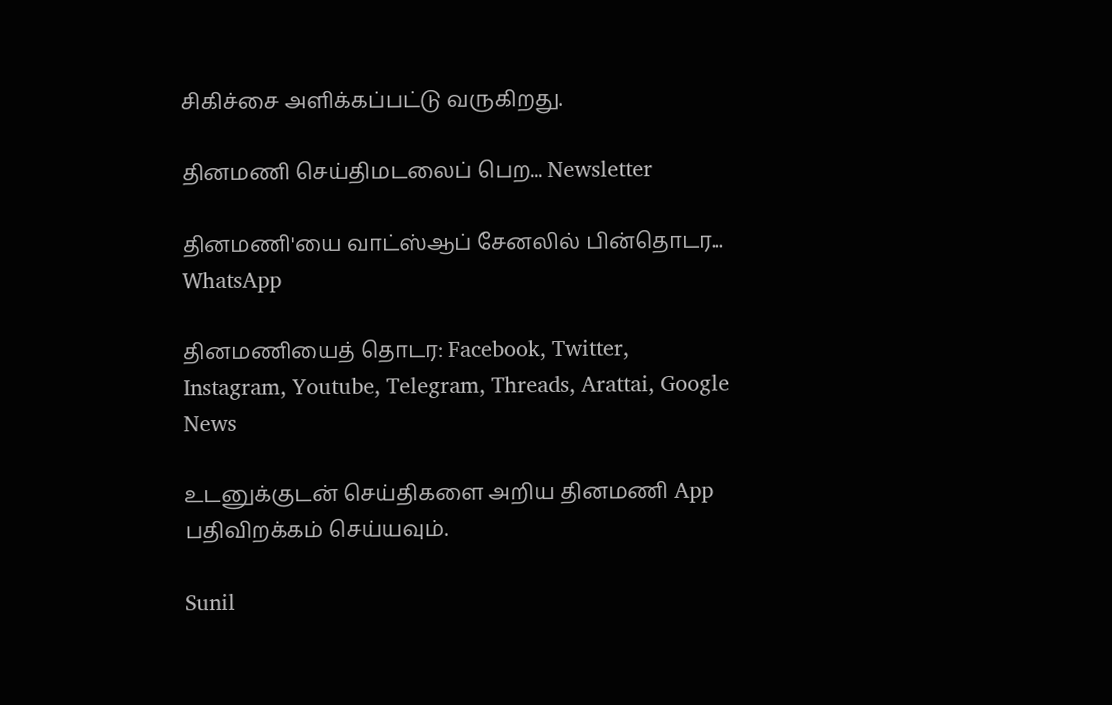சிகிச்சை அளிக்கப்பட்டு வருகிறது.

தினமணி செய்திமடலைப் பெற... Newsletter

தினமணி'யை வாட்ஸ்ஆப் சேனலில் பின்தொடர... WhatsApp

தினமணியைத் தொடர: Facebook, Twitter, Instagram, Youtube, Telegram, Threads, Arattai, Google News

உடனுக்குடன் செய்திகளை அறிய தினமணி App பதிவிறக்கம் செய்யவும்.

Sunil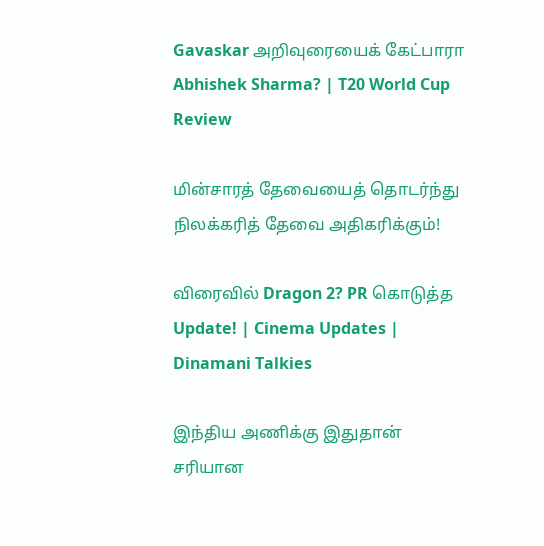Gavaskar அறிவுரையைக் கேட்பாரா Abhishek Sharma? | T20 World Cup Review

மின்சாரத் தேவையைத் தொடர்ந்து நிலக்கரித் தேவை அதிகரிக்கும்!

விரைவில் Dragon 2? PR கொடுத்த Update! | Cinema Updates | Dinamani Talkies

இந்திய அணிக்கு இதுதான் சரியான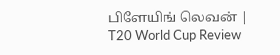பிளேயிங் லெவன் | T20 World Cup Review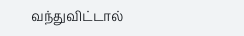வந்துவிட்டால்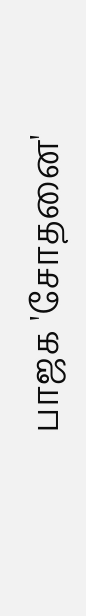பாஜக 'சோதனை'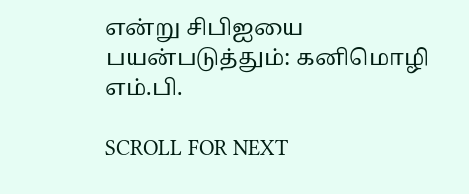என்று சிபிஐயை பயன்படுத்தும்: கனிமொழி எம்.பி.

SCROLL FOR NEXT